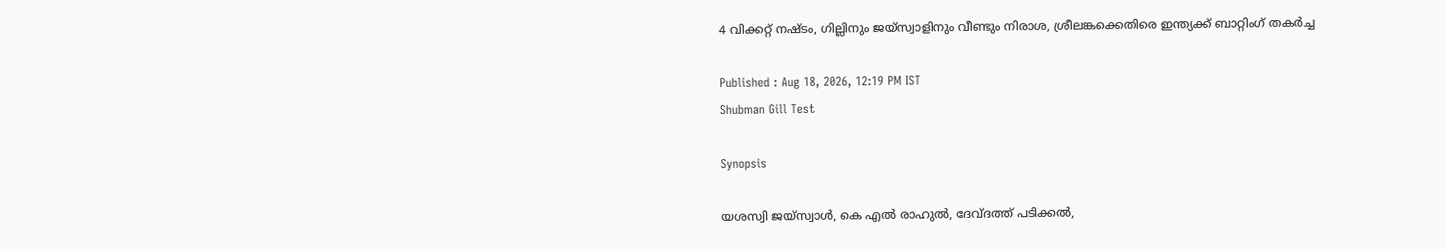4 വിക്കറ്റ് നഷ്ടം, ഗില്ലിനും ജയ്സ്വാളിനും വീണ്ടും നിരാശ, ശ്രീലങ്കക്കെതിരെ ഇന്ത്യക്ക് ബാറ്റിംഗ് തകര്‍ച്ച

Published : Aug 18, 2026, 12:19 PM IST
Shubman Gill Test

Synopsis

യശസ്വി ജയ്സ്വാള്‍, കെ എല്‍ രാഹുല്‍, ദേവ്ദത്ത് പടിക്കൽ,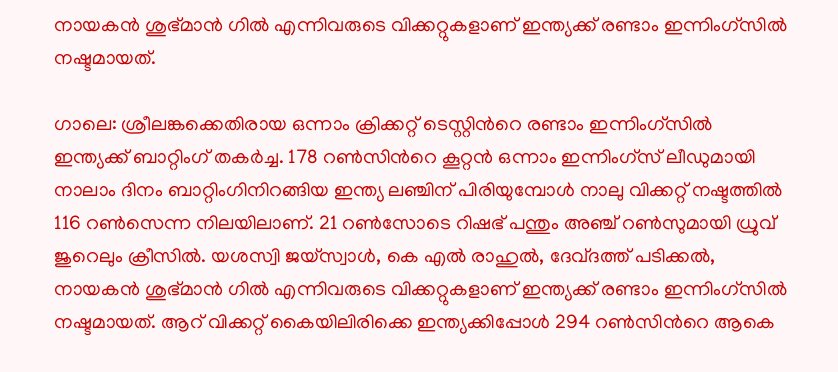നായകന്‍ ശുഭ്മാൻ ഗില്‍ എന്നിവരുടെ വിക്കറ്റുകളാണ് ഇന്ത്യക്ക് രണ്ടാം ഇന്നിംഗ്സില്‍ നഷ്ടമായത്.

ഗാലെ: ശ്രീലങ്കക്കെതിരായ ഒന്നാം ക്രിക്കറ്റ് ടെസ്റ്റിന്‍റെ രണ്ടാം ഇന്നിംഗ്സില്‍ ഇന്ത്യക്ക് ബാറ്റിംഗ് തകര്‍ച്ച. 178 റണ്‍സിന്‍റെ കൂറ്റൻ ഒന്നാം ഇന്നിംഗ്സ് ലീഡുമായി നാലാം ദിനം ബാറ്റിംഗിനിറങ്ങിയ ഇന്ത്യ ലഞ്ചിന് പിരിയുമ്പോള്‍ നാലു വിക്കറ്റ് നഷ്ടത്തില്‍ 116 റണ്‍സെന്ന നിലയിലാണ്. 21 റണ്‍സോടെ റിഷഭ് പന്തും അഞ്ച് റണ്‍സുമായി ധ്രുവ് ജുറെലും ക്രീസില്‍. യശസ്വി ജയ്സ്വാള്‍, കെ എല്‍ രാഹുല്‍, ദേവ്ദത്ത് പടിക്കൽ, നായകന്‍ ശുഭ്മാൻ ഗില്‍ എന്നിവരുടെ വിക്കറ്റുകളാണ് ഇന്ത്യക്ക് രണ്ടാം ഇന്നിംഗ്സില്‍ നഷ്ടമായത്. ആറ് വിക്കറ്റ് കൈയിലിരിക്കെ ഇന്ത്യക്കിപ്പോള്‍ 294 റണ്‍സിന്‍റെ ആകെ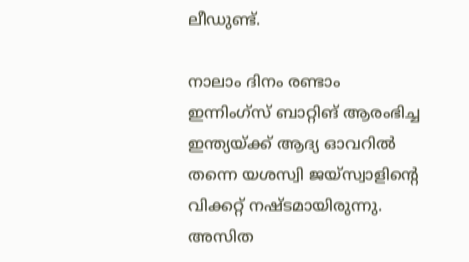ലീഡുണ്ട്.

നാലാം ദിനം രണ്ടാം ഇന്നിംഗ്സ് ബാറ്റിങ് ആരംഭിച്ച ഇന്ത്യയ്ക്ക് ആദ്യ ഓവറിൽ തന്നെ യശസ്വി ജയ്‌സ്വാളിന്‍റെ വിക്കറ്റ് നഷ്ടമായിരുന്നു. അസിത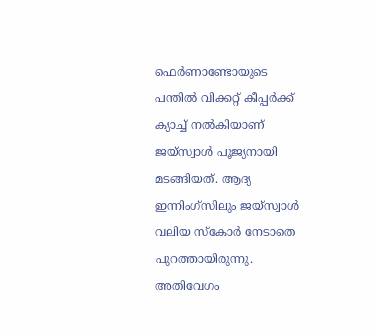ഫെര്‍ണാണ്ടോയുടെ പന്തില്‍ വിക്കറ്റ് കീപ്പർക്ക് ക്യാച്ച് നൽകിയാണ് ജയ്‌സ്വാൾ പൂജ്യനായി മടങ്ങിയത്. ആദ്യ ഇന്നിംഗ്സിലും ജയ്സ്വാള്‍ വലിയ സ്കോര്‍ നേടാതെ പുറത്തായിരുന്നു. അതിവേഗം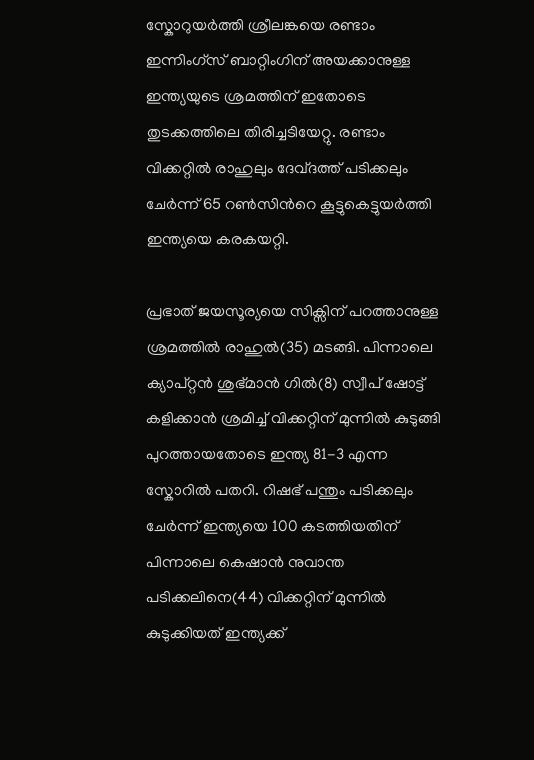സ്കോറുയര്‍ത്തി ശ്രീലങ്കയെ രണ്ടാം ഇന്നിംഗ്സ് ബാറ്റിംഗിന് അയക്കാനുള്ള ഇന്ത്യയുടെ ശ്രമത്തിന് ഇതോടെ തുടക്കത്തിലെ തിരിച്ചടിയേറ്റു. രണ്ടാം വിക്കറ്റില്‍ രാഹുലും ദേവ്ദത്ത് പടിക്കലും ചേര്‍ന്ന് 65 റണ്‍സിന്‍റെ കൂട്ടുകെട്ടുയര്‍ത്തി ഇന്ത്യയെ കരകയറ്റി.

പ്രഭാത് ജയസൂര്യയെ സിക്സിന് പറത്താനുള്ള ശ്രമത്തില്‍ രാഹുല്‍(35) മടങ്ങി. പിന്നാലെ ക്യാപ്റ്റൻ ശുഭ്മാന്‍ ഗില്‍(8) സ്വീപ് ഷോട്ട് കളിക്കാൻ ശ്രമിച്ച് വിക്കറ്റിന് മുന്നില്‍ കുടുങ്ങി പുറത്തായതോടെ ഇന്ത്യ 81-3 എന്ന സ്കോറില്‍ പതറി. റിഷഭ് പന്തും പടിക്കലും ചേര്‍ന്ന് ഇന്ത്യയെ 100 കടത്തിയതിന് പിന്നാലെ കെഷാന്‍ നുവാന്ത പടിക്കലിനെ(44) വിക്കറ്റിന് മുന്നില്‍ കുടുക്കിയത് ഇന്ത്യക്ക്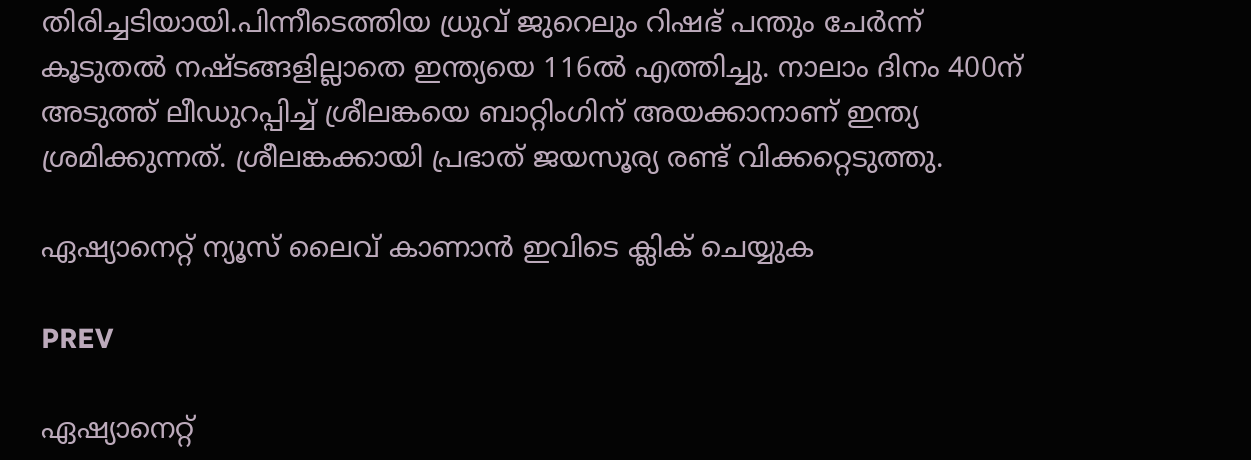തിരിച്ചടിയായി.പിന്നീടെത്തിയ ധ്രുവ് ജുറെലും റിഷഭ് പന്തും ചേര്‍ന്ന് കൂടുതല്‍ നഷ്ടങ്ങളില്ലാതെ ഇന്ത്യയെ 116ൽ എത്തിച്ചു. നാലാം ദിനം 400ന് അടുത്ത് ലീഡുറപ്പിച്ച് ശ്രീലങ്കയെ ബാറ്റിംഗിന് അയക്കാനാണ് ഇന്ത്യ ശ്രമിക്കുന്നത്. ശ്രീലങ്കക്കായി പ്രഭാത് ജയസൂര്യ രണ്ട് വിക്കറ്റെടുത്തു.

ഏഷ്യാനെറ്റ് ന്യൂസ് ലൈവ് കാണാന്‍ ഇവിടെ ക്ലിക് ചെയ്യുക

PREV

ഏഷ്യാനെറ്റ്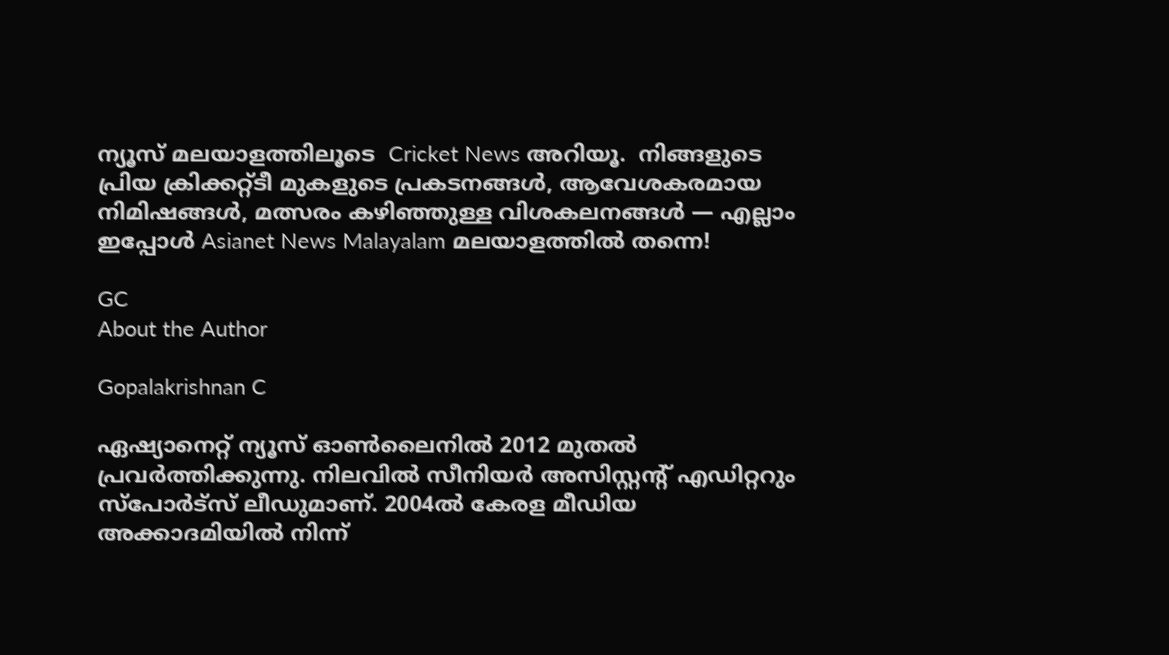ന്യൂസ് മലയാളത്തിലൂടെ  Cricket News അറിയൂ.  നിങ്ങളുടെ പ്രിയ ക്രിക്കറ്റ്ടീ മുകളുടെ പ്രകടനങ്ങൾ, ആവേശകരമായ നിമിഷങ്ങൾ, മത്സരം കഴിഞ്ഞുള്ള വിശകലനങ്ങൾ — എല്ലാം ഇപ്പോൾ Asianet News Malayalam മലയാളത്തിൽ തന്നെ!

GC
About the Author

Gopalakrishnan C

ഏഷ്യാനെറ്റ് ന്യൂസ് ഓണ്‍ലൈനില്‍ 2012 മുതല്‍ പ്രവര്‍ത്തിക്കുന്നു. നിലവില്‍ സീനിയര്‍ അസിസ്റ്റന്‍റ് എഡിറ്ററും സ്പോർട്സ് ലീഡുമാണ്. 2004ൽ കേരള മീഡിയ അക്കാദമിയില്‍ നിന്ന്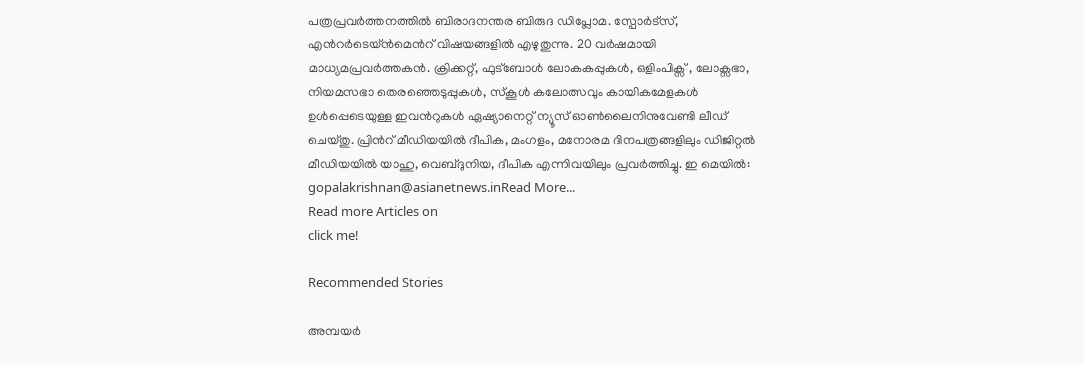പത്രപ്രവര്‍ത്തനത്തില്‍ ബിരാദനന്തര ബിരുദ ഡിപ്ലോമ. സ്പോര്‍ട്സ്, എന്‍റര്‍ടെയ്ൻമെന്‍റ് വിഷയങ്ങളില്‍ എഴുതുന്നു. 20 വര്‍ഷമായി മാധ്യമപ്രവര്‍ത്തകൻ. ക്രിക്കറ്റ്, ഫുട്ബോള്‍ ലോകകപ്പുകൾ, ഒളിംപിക്സ് , ലോക്സഭാ, നിയമസഭാ തെരഞ്ഞെടുപ്പുകള്‍, സ്കൂള്‍ കലോത്സവും കായികമേളകള്‍ ഉള്‍പ്പെടെയുള്ള ഇവന്‍റുകള്‍ ഏഷ്യാനെറ്റ് ന്യൂസ് ഓണ്‍ലൈനിനുവേണ്ടി ലീഡ് ചെയ്തു. പ്രിന്‍റ് മീഡിയയില്‍ ദീപിക, മംഗളം, മനോരമ ദിനപത്രങ്ങളിലും ഡിജിറ്റൽ മീഡിയയില്‍ യാഹു, വെബ്ദുനിയ, ദീപിക എന്നിവയിലും പ്രവര്‍ത്തിച്ചു. ഇ മെയില്‍: gopalakrishnan@asianetnews.inRead More...
Read more Articles on
click me!

Recommended Stories

അമ്പയർ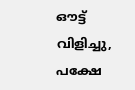ഔട്ട് വിളിച്ചു, പക്ഷേ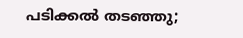പടിക്കൽ തടഞ്ഞു;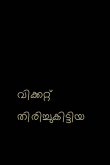വിക്കറ്റ് തിരിച്ചുകിട്ടിയ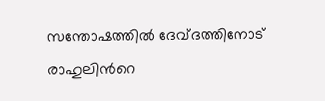സന്തോഷത്തിൽ ദേവ്ദത്തിനോട് രാഹുലിന്‍റെ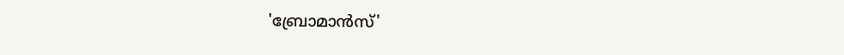'ബ്രോമാൻസ്'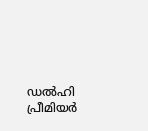ഡല്‍ഹി പ്രീമിയർ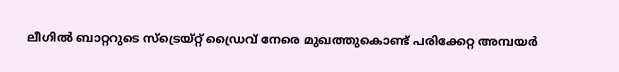ലീഗിൽ ബാറ്ററുടെ സ്ട്രെയ്റ്റ് ഡ്രൈവ് നേരെ മുഖത്തുകൊണ്ട് പരിക്കേറ്റ അമ്പയര്‍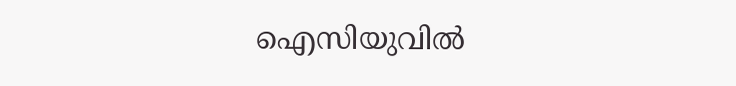ഐസിയുവിൽ